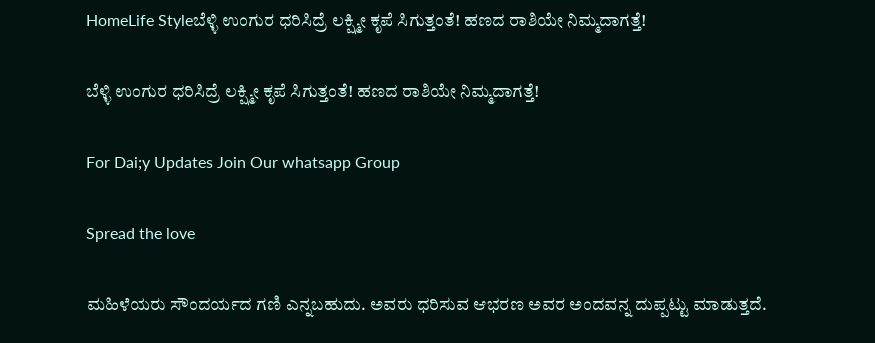HomeLife Styleಬೆಳ್ಳಿ ಉಂಗುರ ಧರಿಸಿದ್ರೆ ಲಕ್ಷ್ಮೀ ಕೃಪೆ ಸಿಗುತ್ತಂತೆ! ಹಣದ ರಾಶಿಯೇ ನಿಮ್ಮದಾಗತ್ತೆ!

ಬೆಳ್ಳಿ ಉಂಗುರ ಧರಿಸಿದ್ರೆ ಲಕ್ಷ್ಮೀ ಕೃಪೆ ಸಿಗುತ್ತಂತೆ! ಹಣದ ರಾಶಿಯೇ ನಿಮ್ಮದಾಗತ್ತೆ!

For Dai;y Updates Join Our whatsapp Group

Spread the love

ಮಹಿಳೆಯರು ಸೌಂದರ್ಯದ ಗಣಿ ಎನ್ನಬಹುದು. ಅವರು ಧರಿಸುವ ಆಭರಣ ಅವರ ಅಂದವನ್ನ ದುಪ್ಪಟ್ಟು ಮಾಡುತ್ತದೆ.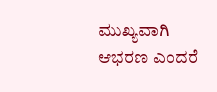ಮುಖ್ಯವಾಗಿ ಆಭರಣ ಎಂದರೆ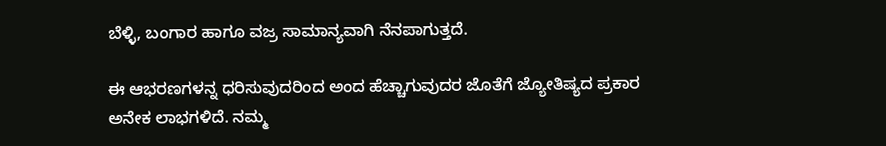ಬೆಳ್ಳಿ, ಬಂಗಾರ ಹಾಗೂ ವಜ್ರ ಸಾಮಾನ್ಯವಾಗಿ ನೆನಪಾಗುತ್ತದೆ.

ಈ ಆಭರಣಗಳನ್ನ ಧರಿಸುವುದರಿಂದ ಅಂದ ಹೆಚ್ಚಾಗುವುದರ ಜೊತೆಗೆ ಜ್ಯೋತಿಷ್ಯದ ಪ್ರಕಾರ ಅನೇಕ ಲಾಭಗಳಿದೆ. ನಮ್ಮ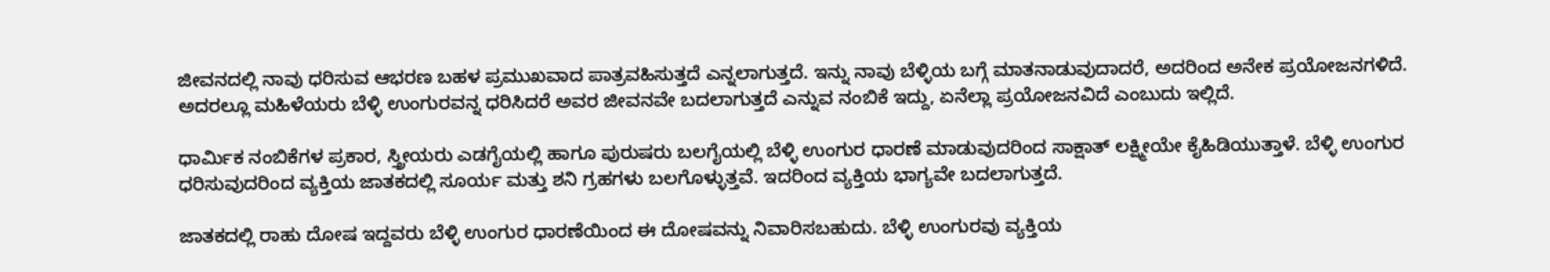ಜೀವನದಲ್ಲಿ ನಾವು ಧರಿಸುವ ಆಭರಣ ಬಹಳ ಪ್ರಮುಖವಾದ ಪಾತ್ರವಹಿಸುತ್ತದೆ ಎನ್ನಲಾಗುತ್ತದೆ. ಇನ್ನು ನಾವು ಬೆಳ್ಳಿಯ ಬಗ್ಗೆ ಮಾತನಾಡುವುದಾದರೆ, ಅದರಿಂದ ಅನೇಕ ಪ್ರಯೋಜನಗಳಿದೆ. ಅದರಲ್ಲೂ ಮಹಿಳೆಯರು ಬೆಳ್ಳಿ ಉಂಗುರವನ್ನ ಧರಿಸಿದರೆ ಅವರ ಜೀವನವೇ ಬದಲಾಗುತ್ತದೆ ಎನ್ನುವ ನಂಬಿಕೆ ಇದ್ದು, ಏನೆಲ್ಲಾ ಪ್ರಯೋಜನವಿದೆ ಎಂಬುದು ಇಲ್ಲಿದೆ.

ಧಾರ್ಮಿಕ ನಂಬಿಕೆಗಳ ಪ್ರಕಾರ, ಸ್ತ್ರೀಯರು ಎಡಗೈಯಲ್ಲಿ ಹಾಗೂ ಪುರುಷರು ಬಲಗೈಯಲ್ಲಿ ಬೆಳ್ಳಿ ಉಂಗುರ ಧಾರಣೆ ಮಾಡುವುದರಿಂದ ಸಾಕ್ಷಾತ್ ಲಕ್ಷ್ಮೀಯೇ ಕೈಹಿಡಿಯುತ್ತಾಳೆ. ಬೆಳ್ಳಿ ಉಂಗುರ ಧರಿಸುವುದರಿಂದ ವ್ಯಕ್ತಿಯ ಜಾತಕದಲ್ಲಿ ಸೂರ್ಯ ಮತ್ತು ಶನಿ ಗ್ರಹಗಳು ಬಲಗೊಳ್ಳುತ್ತವೆ. ಇದರಿಂದ ವ್ಯಕ್ತಿಯ ಭಾಗ್ಯವೇ ಬದಲಾಗುತ್ತದೆ.

ಜಾತಕದಲ್ಲಿ ರಾಹು ದೋಷ ಇದ್ದವರು ಬೆಳ್ಳಿ ಉಂಗುರ ಧಾರಣೆಯಿಂದ ಈ ದೋಷವನ್ನು ನಿವಾರಿಸಬಹುದು. ಬೆಳ್ಳಿ ಉಂಗುರವು ವ್ಯಕ್ತಿಯ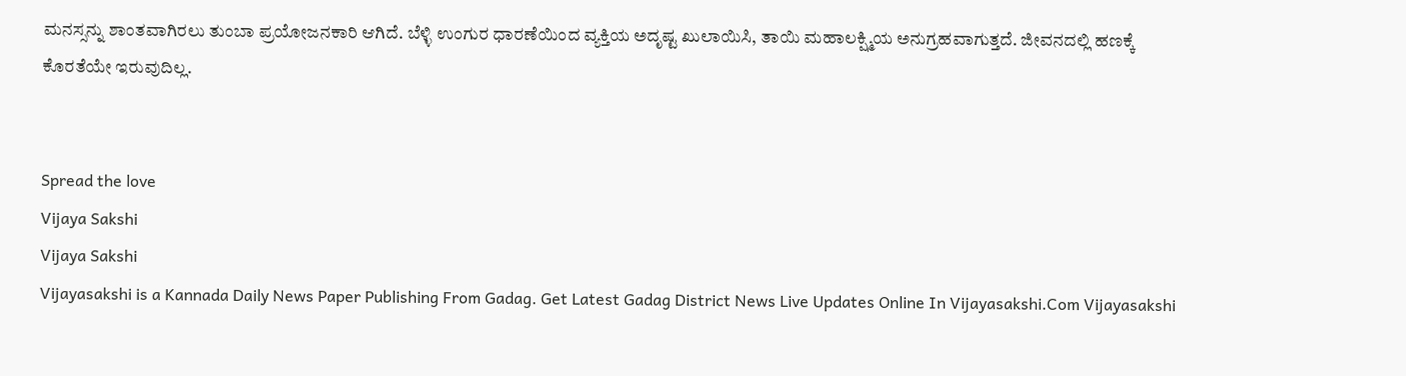ಮನಸ್ಸನ್ನು ಶಾಂತವಾಗಿರಲು ತುಂಬಾ ಪ್ರಯೋಜನಕಾರಿ ಆಗಿದೆ. ಬೆಳ್ಳಿ ಉಂಗುರ ಧಾರಣೆಯಿಂದ ವ್ಯಕ್ತಿಯ ಅದೃಷ್ಟ ಖುಲಾಯಿಸಿ, ತಾಯಿ ಮಹಾಲಕ್ಷ್ಮಿಯ ಅನುಗ್ರಹವಾಗುತ್ತದೆ. ಜೀವನದಲ್ಲಿ ಹಣಕ್ಕೆ ಕೊರತೆಯೇ ಇರುವುದಿಲ್ಲ.


Spread the love
Vijaya Sakshi
Vijaya Sakshi
Vijayasakshi is a Kannada Daily News Paper Publishing From Gadag. Get Latest Gadag District News Live Updates Online In Vijayasakshi.Com Vijayasakshi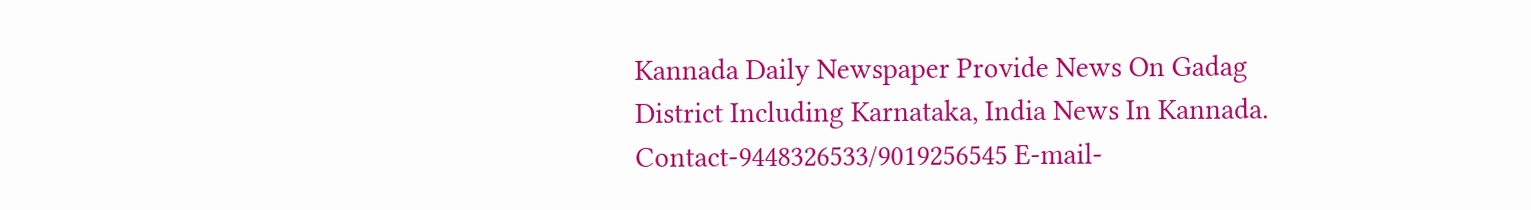Kannada Daily Newspaper Provide News On Gadag District Including Karnataka, India News In Kannada. Contact-9448326533/9019256545 E-mail-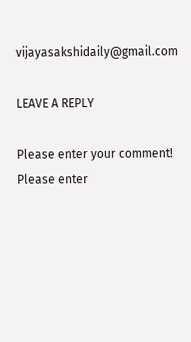vijayasakshidaily@gmail.com

LEAVE A REPLY

Please enter your comment!
Please enter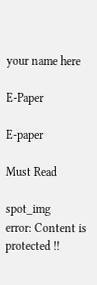your name here

E-Paper

E-paper

Must Read

spot_img
error: Content is protected !!